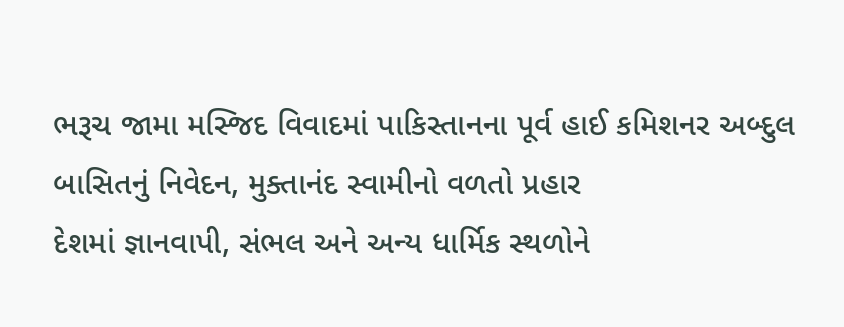ભરૂચ જામા મસ્જિદ વિવાદમાં પાકિસ્તાનના પૂર્વ હાઈ કમિશનર અબ્દુલ બાસિતનું નિવેદન, મુક્તાનંદ સ્વામીનો વળતો પ્રહાર
દેશમાં જ્ઞાનવાપી, સંભલ અને અન્ય ધાર્મિક સ્થળોને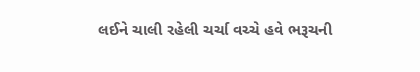લઈને ચાલી રહેલી ચર્ચા વચ્ચે હવે ભરૂચની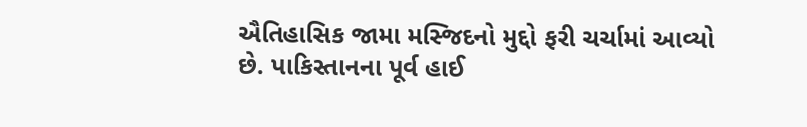ઐતિહાસિક જામા મસ્જિદનો મુદ્દો ફરી ચર્ચામાં આવ્યો છે. પાકિસ્તાનના પૂર્વ હાઈ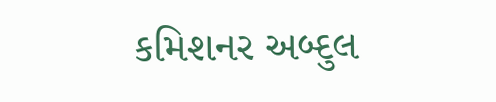કમિશનર અબ્દુલ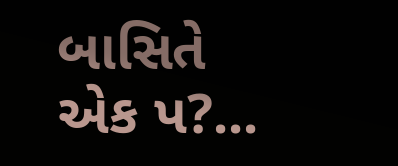બાસિતે એક પ?...